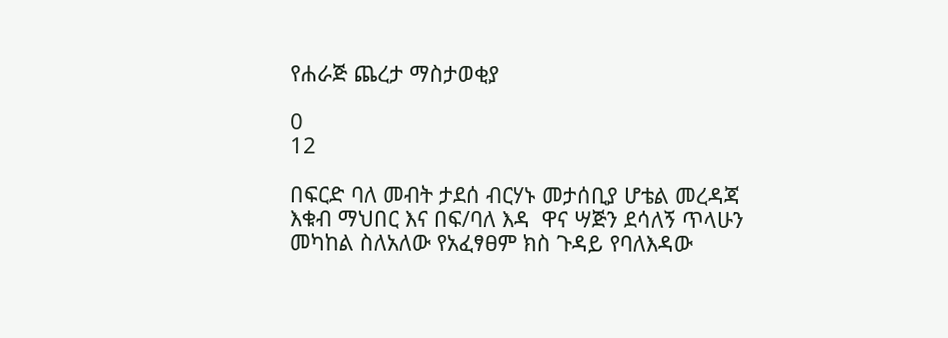የሐራጅ ጨረታ ማስታወቂያ

0
12

በፍርድ ባለ መብት ታደሰ ብርሃኑ መታሰቢያ ሆቴል መረዳጃ እቁብ ማህበር እና በፍ/ባለ እዳ  ዋና ሣጅን ደሳለኝ ጥላሁን መካከል ስለአለው የአፈፃፀም ክስ ጉዳይ የባለእዳው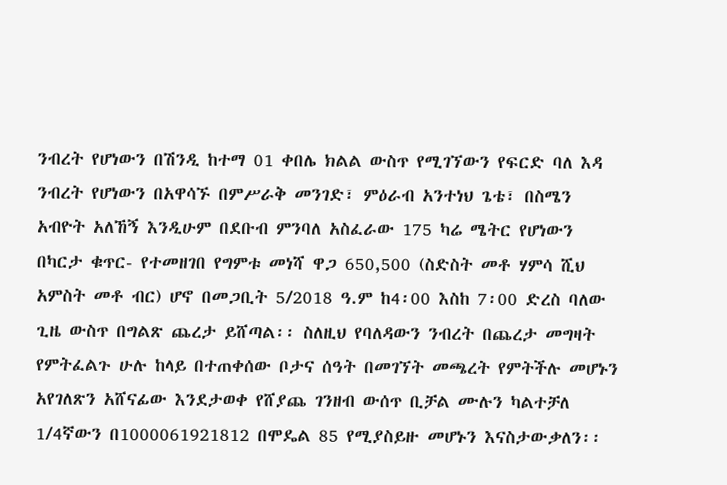ንብረት የሆነውን በሽንዲ ከተማ 01 ቀበሌ ክልል ውስጥ የሚገኘውን የፍርድ ባለ እዳ ንብረት የሆነውን በአዋሳኙ በምሥራቅ መንገድ፣ ምዕራብ አንተነህ ጌቴ፣ በስሜን አብዮት አለኸኝ እንዲሁም በደቡብ ምንባለ አስፈራው 175 ካሬ ሜትር የሆነውን በካርታ ቁጥር- የተመዘገበ የግምቱ መነሻ ዋጋ 650,500 (ስድስት መቶ ሃምሳ ሺህ አምስት መቶ ብር) ሆኖ በመጋቢት 5/2018 ዓ.ም ከ4፡00 እስከ 7፡00 ድረስ ባለው ጊዜ ውስጥ በግልጽ ጨረታ ይሸጣል፡፡ ስለዚህ የባለዳውን ንብረት በጨረታ መግዛት የምትፈልጉ ሁሉ ከላይ በተጠቀሰው ቦታና ሰዓት በመገኘት መጫረት የምትችሉ መሆኑን አየገለጽን አሸናፊው እንደታወቀ የሸያጨ ገንዘብ ውሰጥ ቢቻል ሙሉን ካልተቻለ 1/4ኛውን በ1000061921812 በሞዴል 85 የሚያስይዙ መሆኑን እናስታውቃለን፡፡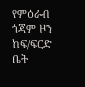የምዕራብ ጎጃም ዞን ከፍ/ፍርድ ቤት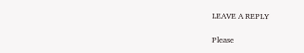LEAVE A REPLY

Please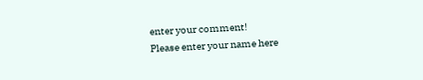enter your comment!
Please enter your name here